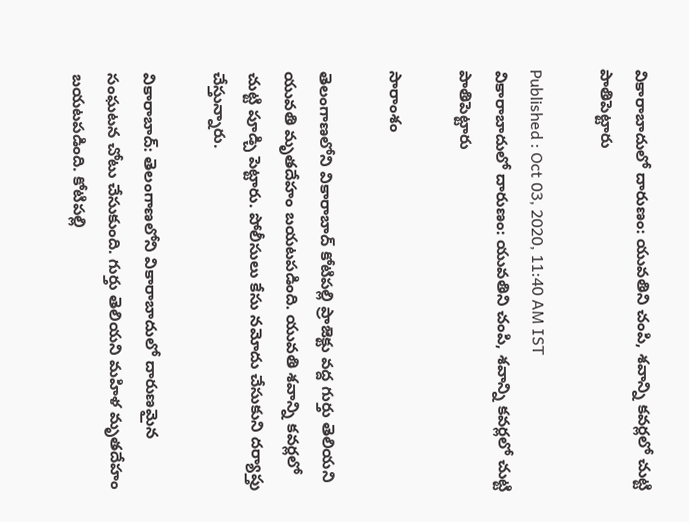వికారాబాదులో దారుణం: యువతిని చంపి, శవాన్ని కవర్లలో చుట్టి పాతిపెట్టారు

Published : Oct 03, 2020, 11:40 AM IST
వికారాబాదులో దారుణం: యువతిని చంపి, శవాన్ని కవర్లలో చుట్టి పాతిపెట్టారు

సారాంశం

తెలంగాణలోని వికారాబాద్ కోటిపల్లి ప్రాజెక్టు వద్ద గుర్తు తెలియని యువతి మృతదేహం బయటపడింది. యువతి శవాన్ని కవర్లలో చుట్టి పూడ్చి పెట్టారు. పోలీసులు కేసు నమోదు చేసుకుని దర్యాప్తు చేస్తున్నారు.

వికారాబాద్: తెలంగాణలోని వికారాబాదులో దారుణమైన సంఘటన చోటు చేసుకుంది. గుర్తు తెలియని మహిళ మృతదేహం బయటపడింది. కోటిపల్లి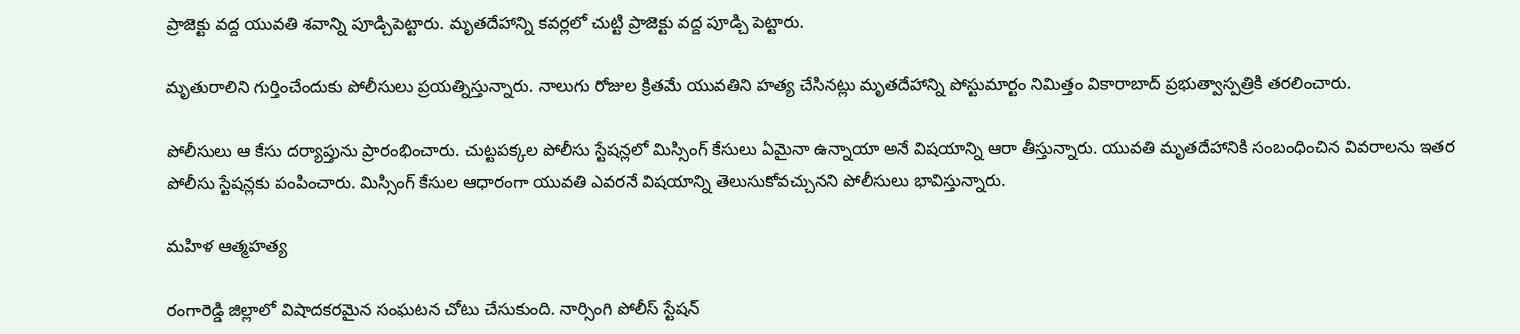ప్రాజెక్టు వద్ద యువతి శవాన్ని పూడ్చిపెట్టారు. మృతదేహాన్ని కవర్లలో చుట్టి ప్రాజెక్టు వద్ద పూడ్చి పెట్టారు.

మృతురాలిని గుర్తించేందుకు పోలీసులు ప్రయత్నిస్తున్నారు. నాలుగు రోజుల క్రితమే యువతిని హత్య చేసినట్లు మృతదేహాన్ని పోస్టుమార్టం నిమిత్తం వికారాబాద్ ప్రభుత్వాస్పత్రికి తరలించారు.

పోలీసులు ఆ కేసు దర్యాప్తును ప్రారంభించారు. చుట్టపక్కల పోలీసు స్టేషన్లలో మిస్సింగ్ కేసులు ఏమైనా ఉన్నాయా అనే విషయాన్ని ఆరా తీస్తున్నారు. యువతి మృతదేహానికి సంబంధించిన వివరాలను ఇతర పోలీసు స్టేషన్లకు పంపించారు. మిస్సింగ్ కేసుల ఆధారంగా యువతి ఎవరనే విషయాన్ని తెలుసుకోవచ్చునని పోలీసులు భావిస్తున్నారు.

మహిళ ఆత్మహత్య

రంగారెడ్డి జిల్లాలో విషాదకరమైన సంఘటన చోటు చేసుకుంది. నార్సింగి పోలీస్ స్టేషన్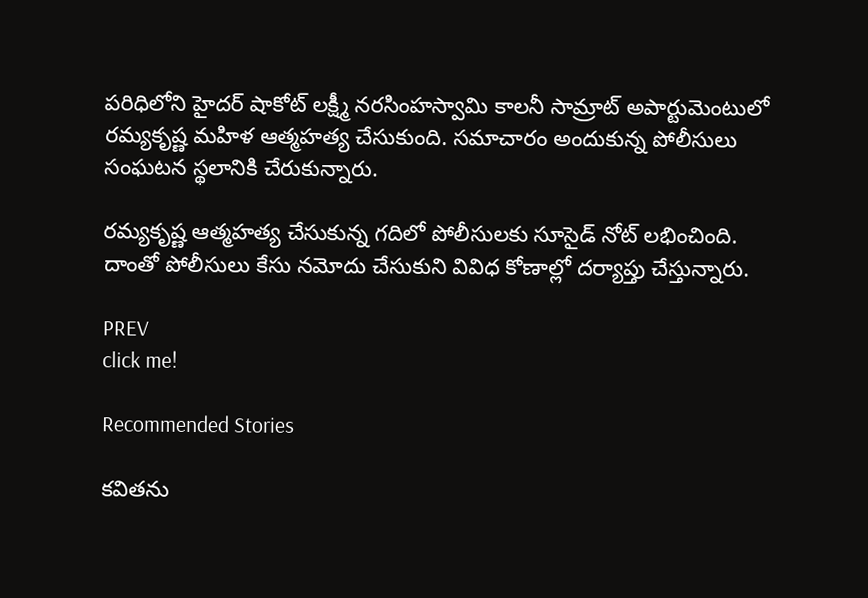పరిధిలోని హైదర్ షాకోట్ లక్ష్మీ నరసింహస్వామి కాలనీ సామ్రాట్ అపార్టుమెంటులో రమ్యకృష్ణ మహిళ ఆత్మహత్య చేసుకుంది. సమాచారం అందుకున్న పోలీసులు సంఘటన స్థలానికి చేరుకున్నారు.

రమ్యకృష్ణ ఆత్మహత్య చేసుకున్న గదిలో పోలీసులకు సూసైడ్ నోట్ లభించింది. దాంతో పోలీసులు కేసు నమోదు చేసుకుని వివిధ కోణాల్లో దర్యాప్తు చేస్తున్నారు.

PREV
click me!

Recommended Stories

కవితను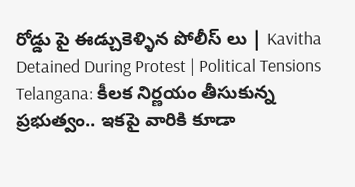రోడ్డు పై ఈడ్చుకెళ్ళిన పోలీస్ లు | Kavitha Detained During Protest | Political Tensions
Telangana: కీలక నిర్ణయం తీసుకున్న ప్రభుత్వం.. ఇకపై వారికి కూడా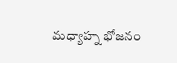మధ్యాహ్న భోజనం